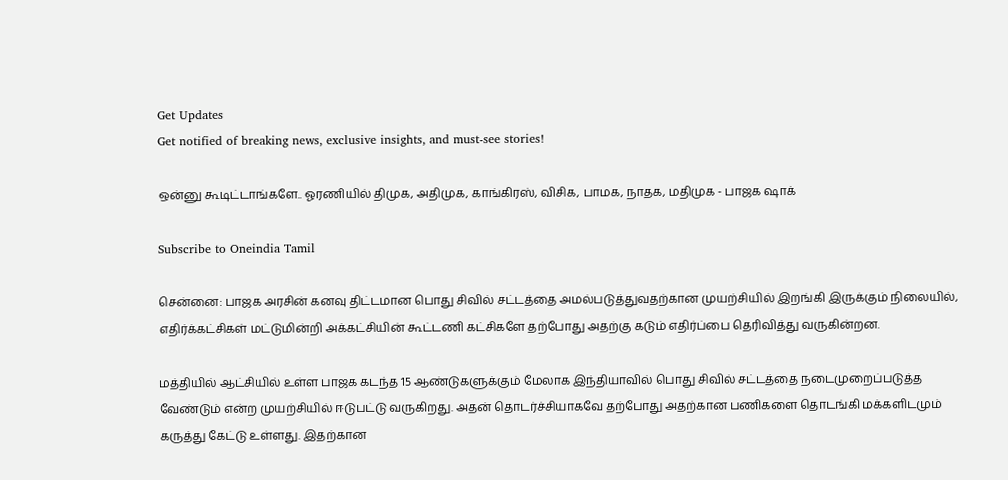Get Updates
Get notified of breaking news, exclusive insights, and must-see stories!

ஒன்னு கூடிட்டாங்களே.. ஓரணியில் திமுக, அதிமுக, காங்கிரஸ், விசிக, பாமக, நாதக, மதிமுக - பாஜக ஷாக்

Subscribe to Oneindia Tamil

சென்னை: பாஜக அரசின் கனவு திட்டமான பொது சிவில் சட்டத்தை அமல்படுத்துவதற்கான முயற்சியில் இறங்கி இருக்கும் நிலையில், எதிர்க்கட்சிகள் மட்டுமின்றி அக்கட்சியின் கூட்டணி கட்சிகளே தற்போது அதற்கு கடும் எதிர்ப்பை தெரிவித்து வருகின்றன.

மத்தியில் ஆட்சியில் உள்ள பாஜக கடந்த 15 ஆண்டுகளுக்கும் மேலாக இந்தியாவில் பொது சிவில் சட்டத்தை நடைமுறைப்படுத்த வேண்டும் என்ற முயற்சியில் ஈடுபட்டு வருகிறது. அதன் தொடர்ச்சியாகவே தற்போது அதற்கான பணிகளை தொடங்கி மக்களிடமும் கருத்து கேட்டு உள்ளது. இதற்கான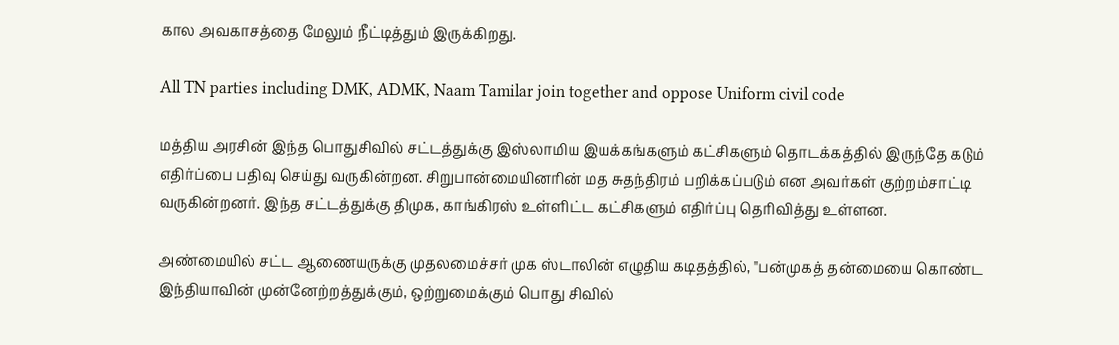கால அவகாசத்தை மேலும் நீட்டித்தும் இருக்கிறது.

All TN parties including DMK, ADMK, Naam Tamilar join together and oppose Uniform civil code

மத்திய அரசின் இந்த பொதுசிவில் சட்டத்துக்கு இஸ்லாமிய இயக்கங்களும் கட்சிகளும் தொடக்கத்தில் இருந்தே கடும் எதிர்ப்பை பதிவு செய்து வருகின்றன. சிறுபான்மையினரின் மத சுதந்திரம் பறிக்கப்படும் என அவர்கள் குற்றம்சாட்டி வருகின்றனர். இந்த சட்டத்துக்கு திமுக, காங்கிரஸ் உள்ளிட்ட கட்சிகளும் எதிர்ப்பு தெரிவித்து உள்ளன.

அண்மையில் சட்ட ஆணையருக்கு முதலமைச்சர் முக ஸ்டாலின் எழுதிய கடிதத்தில், "பன்முகத் தன்மையை கொண்ட இந்தியாவின் முன்னேற்றத்துக்கும், ஒற்றுமைக்கும் பொது சிவில்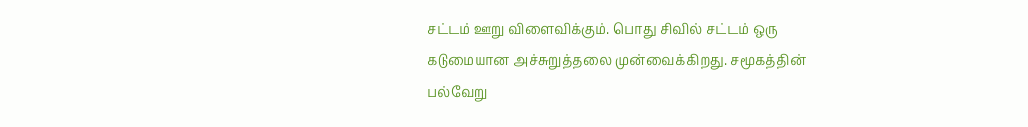சட்டம் ஊறு விளைவிக்கும். பொது சிவில் சட்டம் ஒரு கடுமையான அச்சுறுத்தலை முன்வைக்கிறது. சமூகத்தின் பல்வேறு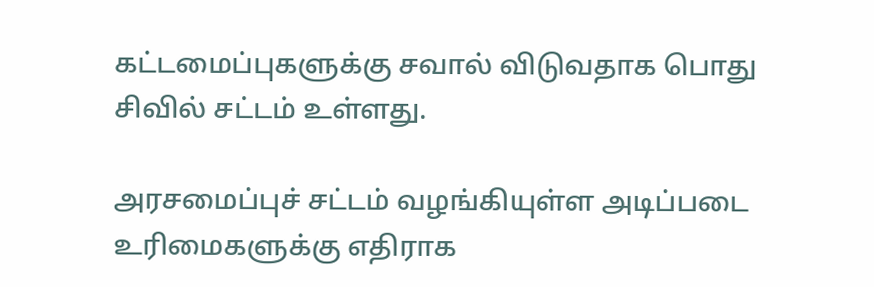கட்டமைப்புகளுக்கு சவால் விடுவதாக பொது சிவில் சட்டம் உள்ளது.

அரசமைப்புச் சட்டம் வழங்கியுள்ள அடிப்படை உரிமைகளுக்கு எதிராக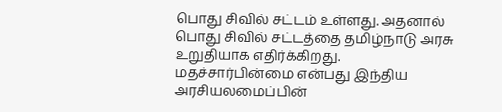பொது சிவில் சட்டம் உள்ளது. அதனால் பொது சிவில் சட்டத்தை தமிழ்நாடு அரசு உறுதியாக எதிர்க்கிறது. மதச்சார்பின்மை என்பது இந்திய அரசியலமைப்பின்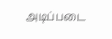அடிப்படை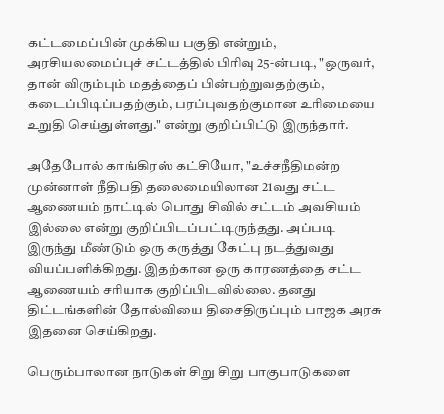கட்டமைப்பின் முக்கிய பகுதி என்றும், அரசியலமைப்புச் சட்டத்தில் பிரிவு 25-ன்படி, "ஒருவர், தான் விரும்பும் மதத்தைப் பின்பற்றுவதற்கும், கடைப்பிடிப்பதற்கும், பரப்புவதற்குமான உரிமையை உறுதி செய்துள்ளது." என்று குறிப்பிட்டு இருந்தார்.

அதேபோல் காங்கிரஸ் கட்சியோ, "உச்சநீதிமன்ற முன்னாள் நீதிபதி தலைமையிலான 21வது சட்ட ஆணையம் நாட்டில் பொது சிவில் சட்டம் அவசியம் இல்லை என்று குறிப்பிடப்பட்டிருந்தது. அப்படி இருந்து மீண்டும் ஒரு கருத்து கேட்பு நடத்துவது வியப்பளிக்கிறது. இதற்கான ஒரு காரணத்தை சட்ட ஆணையம் சரியாக குறிப்பிடவில்லை. தனது திட்டங்களின் தோல்வியை திசைதிருப்பும் பாஜக அரசு இதனை செய்கிறது.

பெரும்பாலான நாடுகள் சிறு சிறு பாகுபாடுகளை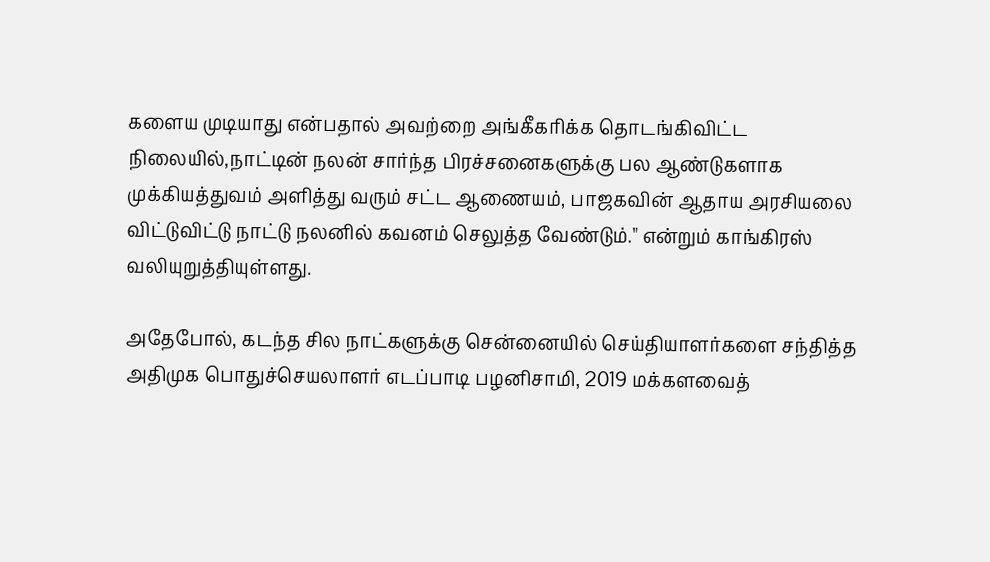களைய முடியாது என்பதால் அவற்றை அங்கீகரிக்க தொடங்கிவிட்ட நிலையில்,நாட்டின் நலன் சார்ந்த பிரச்சனைகளுக்கு பல ஆண்டுகளாக முக்கியத்துவம் அளித்து வரும் சட்ட ஆணையம், பாஜகவின் ஆதாய அரசியலை விட்டுவிட்டு நாட்டு நலனில் கவனம் செலுத்த வேண்டும்." என்றும் காங்கிரஸ் வலியுறுத்தியுள்ளது.

அதேபோல், கடந்த சில நாட்களுக்கு சென்னையில் செய்தியாளர்களை சந்தித்த அதிமுக பொதுச்செயலாளர் எடப்பாடி பழனிசாமி, 2019 மக்களவைத்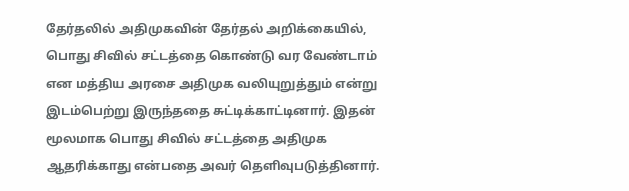தேர்தலில் அதிமுகவின் தேர்தல் அறிக்கையில், பொது சிவில் சட்டத்தை கொண்டு வர வேண்டாம் என மத்திய அரசை அதிமுக வலியுறுத்தும் என்று இடம்பெற்று இருந்ததை சுட்டிக்காட்டினார். இதன் மூலமாக பொது சிவில் சட்டத்தை அதிமுக ஆதரிக்காது என்பதை அவர் தெளிவுபடுத்தினார்.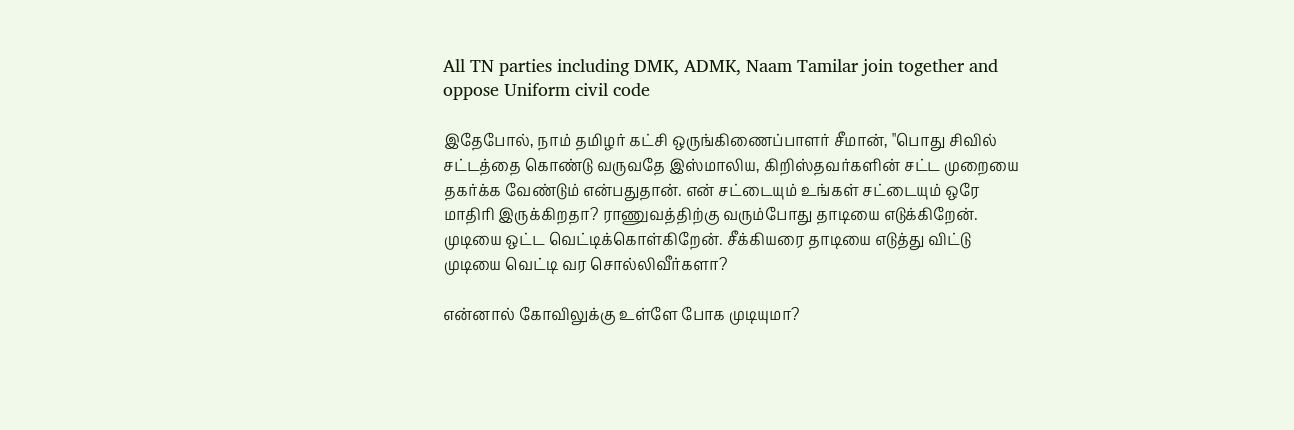All TN parties including DMK, ADMK, Naam Tamilar join together and oppose Uniform civil code

இதேபோல், நாம் தமிழர் கட்சி ஒருங்கிணைப்பாளர் சீமான், "பொது சிவில் சட்டத்தை கொண்டு வருவதே இஸ்மாலிய, கிறிஸ்தவர்களின் சட்ட முறையை தகர்க்க வேண்டும் என்பதுதான். என் சட்டையும் உங்கள் சட்டையும் ஒரே மாதிரி இருக்கிறதா? ராணுவத்திற்கு வரும்போது தாடியை எடுக்கிறேன். முடியை ஒட்ட வெட்டிக்கொள்கிறேன். சீக்கியரை தாடியை எடுத்து விட்டு முடியை வெட்டி வர சொல்லிவீர்களா?

என்னால் கோவிலுக்கு உள்ளே போக முடியுமா?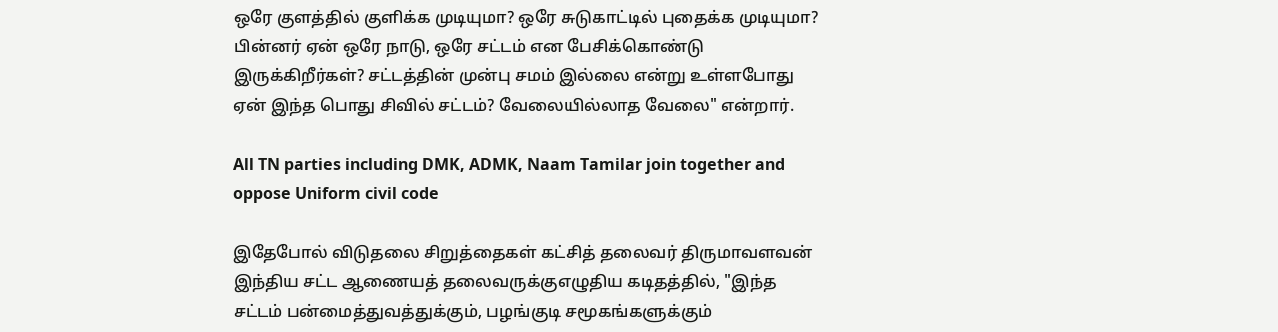ஒரே குளத்தில் குளிக்க முடியுமா? ஒரே சுடுகாட்டில் புதைக்க முடியுமா? பின்னர் ஏன் ஒரே நாடு, ஒரே சட்டம் என பேசிக்கொண்டு இருக்கிறீர்கள்? சட்டத்தின் முன்பு சமம் இல்லை என்று உள்ளபோது ஏன் இந்த பொது சிவில் சட்டம்? வேலையில்லாத வேலை" என்றார்.

All TN parties including DMK, ADMK, Naam Tamilar join together and oppose Uniform civil code

இதேபோல் விடுதலை சிறுத்தைகள் கட்சித் தலைவர் திருமாவளவன் இந்திய சட்ட ஆணையத் தலைவருக்குஎழுதிய கடிதத்தில், "இந்த சட்டம் பன்மைத்துவத்துக்கும், பழங்குடி சமூகங்களுக்கும்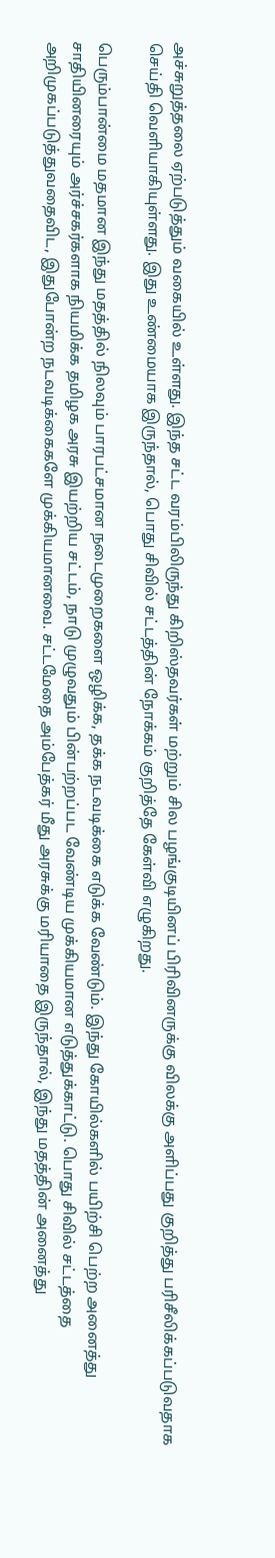அச்சுறுத்தலை ஏற்படுத்தும் வகையில் உள்ளது. இந்த சட்ட வரம்பிலிருந்து கிறிஸ்தவர்கள் மற்றும் சில பழங்குடியினப் பிரிவினருக்கு விலக்கு அளிப்பது குறித்து பரிசீலிக்கப்படுவதாக செய்தி வெளியாகியுள்ளது. இது உண்மையாக இருந்தால், பொது சிவில் சட்டத்தின் நோக்கம் குறித்தே கேள்வி எழுகிறது.

பெரும்பான்மை மதமான இந்து மதத்தில் நிலவும் பாரபட்சமான நடைமுறைகளை ஒழிக்க, தக்க நடவடிக்கை எடுக்க வேண்டும். இந்து கோயில்களில் பயிற்சி பெற்ற அனைத்து சாதியினரையும் அர்ச்சகர்களாக நியமிக்க தமிழக அரசு இயற்றிய சட்டம், நாடு முழுவதும் பின்பற்றப்பட வேண்டிய முக்கியமான எடுத்துக்காட்டு. பொது சிவில் சட்டத்தை அறிமுகப்படுத்துவதைவிட, இதுபோன்ற நடவடிக்கைகளே முக்கியமானவை. சட்டமேதை அம்பேத்கர் மீது அரசுக்கு மரியாதை இருந்தால், இந்து மதத்தின் அனைத்து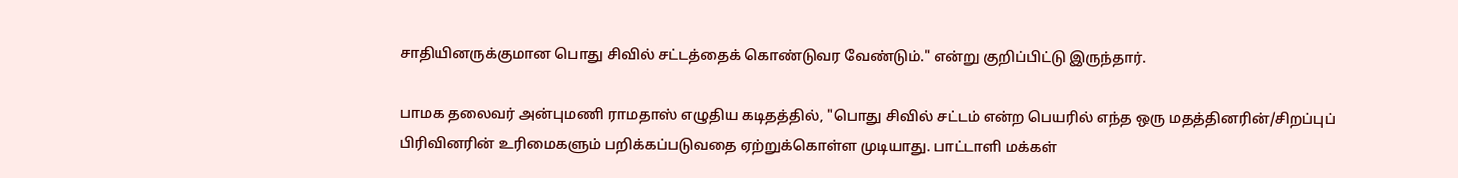சாதியினருக்குமான பொது சிவில் சட்டத்தைக் கொண்டுவர வேண்டும்." என்று குறிப்பிட்டு இருந்தார்.

பாமக தலைவர் அன்புமணி ராமதாஸ் எழுதிய கடிதத்தில், "பொது சிவில் சட்டம் என்ற பெயரில் எந்த ஒரு மதத்தினரின்/சிறப்புப் பிரிவினரின் உரிமைகளும் பறிக்கப்படுவதை ஏற்றுக்கொள்ள முடியாது. பாட்டாளி மக்கள்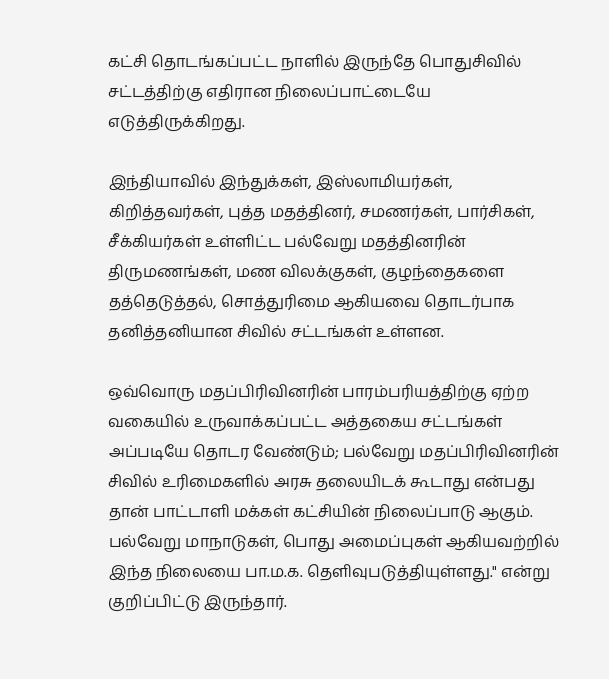கட்சி தொடங்கப்பட்ட நாளில் இருந்தே பொதுசிவில் சட்டத்திற்கு எதிரான நிலைப்பாட்டையே எடுத்திருக்கிறது.

இந்தியாவில் இந்துக்கள், இஸ்லாமியர்கள், கிறித்தவர்கள், புத்த மதத்தினர், சமணர்கள், பார்சிகள், சீக்கியர்கள் உள்ளிட்ட பல்வேறு மதத்தினரின் திருமணங்கள், மண விலக்குகள், குழந்தைகளை தத்தெடுத்தல், சொத்துரிமை ஆகியவை தொடர்பாக தனித்தனியான சிவில் சட்டங்கள் உள்ளன.

ஒவ்வொரு மதப்பிரிவினரின் பாரம்பரியத்திற்கு ஏற்ற வகையில் உருவாக்கப்பட்ட அத்தகைய சட்டங்கள் அப்படியே தொடர வேண்டும்; பல்வேறு மதப்பிரிவினரின் சிவில் உரிமைகளில் அரசு தலையிடக் கூடாது என்பது தான் பாட்டாளி மக்கள் கட்சியின் நிலைப்பாடு ஆகும். பல்வேறு மாநாடுகள், பொது அமைப்புகள் ஆகியவற்றில் இந்த நிலையை பா.ம.க. தெளிவுபடுத்தியுள்ளது." என்று குறிப்பிட்டு இருந்தார்.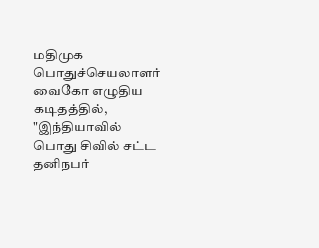மதிமுக பொதுச்செயலாளர் வைகோ எழுதிய கடிதத்தில், "இந்தியாவில் பொது சிவில் சட்ட தனிநபர்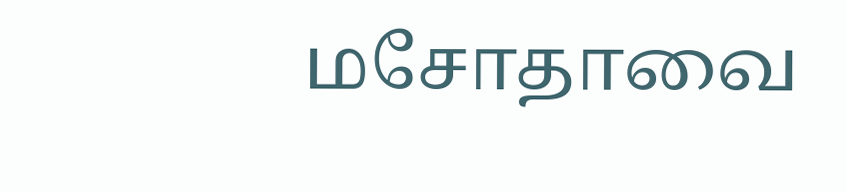மசோதாவை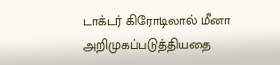டாக்டர் கிரோடிலால் மீனா அறிமுகப்படுத்தியதை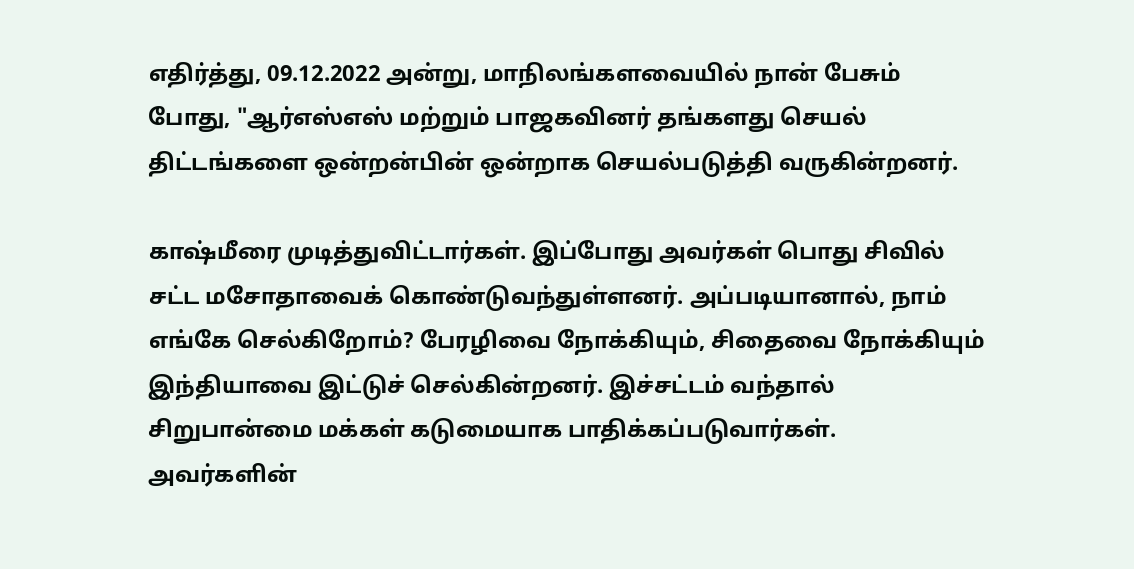எதிர்த்து, 09.12.2022 அன்று, மாநிலங்களவையில் நான் பேசும் போது, "ஆர்எஸ்எஸ் மற்றும் பாஜகவினர் தங்களது செயல் திட்டங்களை ஒன்றன்பின் ஒன்றாக செயல்படுத்தி வருகின்றனர்.

காஷ்மீரை முடித்துவிட்டார்கள். இப்போது அவர்கள் பொது சிவில் சட்ட மசோதாவைக் கொண்டுவந்துள்ளனர். அப்படியானால், நாம் எங்கே செல்கிறோம்? பேரழிவை நோக்கியும், சிதைவை நோக்கியும் இந்தியாவை இட்டுச் செல்கின்றனர். இச்சட்டம் வந்தால் சிறுபான்மை மக்கள் கடுமையாக பாதிக்கப்படுவார்கள். அவர்களின்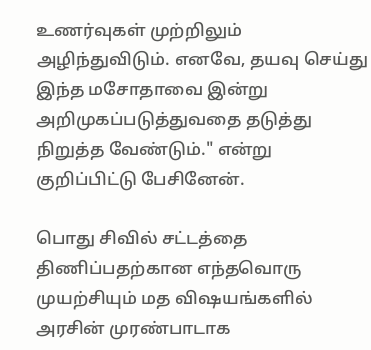உணர்வுகள் முற்றிலும் அழிந்துவிடும். எனவே, தயவு செய்து இந்த மசோதாவை இன்று அறிமுகப்படுத்துவதை தடுத்து நிறுத்த வேண்டும்." என்று குறிப்பிட்டு பேசினேன்.

பொது சிவில் சட்டத்தை திணிப்பதற்கான எந்தவொரு முயற்சியும் மத விஷயங்களில் அரசின் முரண்பாடாக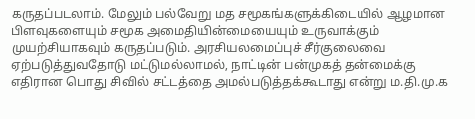கருதப்படலாம். மேலும் பல்வேறு மத சமூகங்களுக்கிடையில் ஆழமான பிளவுகளையும் சமூக அமைதியின்மையையும் உருவாக்கும் முயற்சியாகவும் கருதப்படும். அரசியலமைப்புச் சீர்குலைவை ஏற்படுத்துவதோடு மட்டுமல்லாமல், நாட்டின் பன்முகத் தன்மைக்கு எதிரான பொது சிவில் சட்டத்தை அமல்படுத்தக்கூடாது என்று ம.தி.மு.க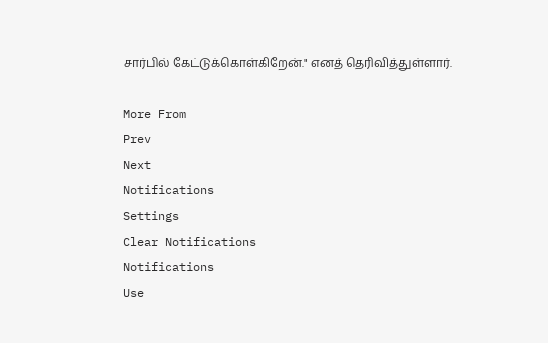சார்பில் கேட்டுக்கொள்கிறேன்." எனத் தெரிவித்துள்ளார்.

More From
Prev
Next
Notifications
Settings
Clear Notifications
Notifications
Use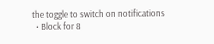the toggle to switch on notifications
  • Block for 8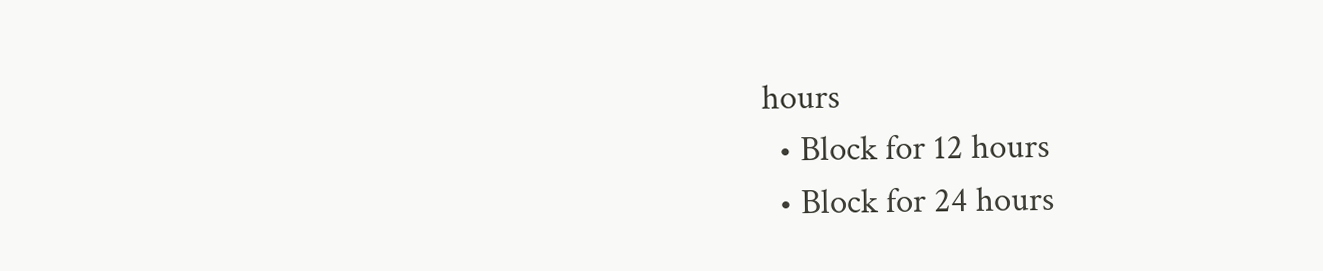hours
  • Block for 12 hours
  • Block for 24 hours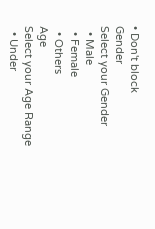• Don't block
Gender
Select your Gender
  • Male
  • Female
  • Others
Age
Select your Age Range
  • Under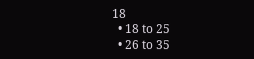18
  • 18 to 25
  • 26 to 35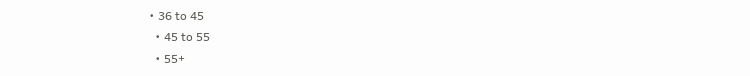• 36 to 45
  • 45 to 55
  • 55+